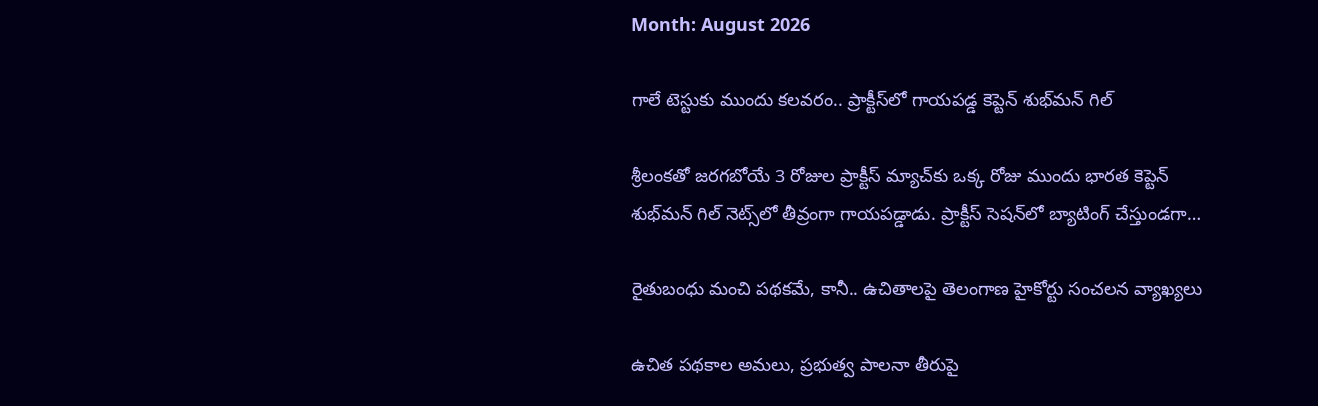Month: August 2026

గాలే టెస్టుకు ముందు కలవరం.. ప్రాక్టీస్‌లో గాయపడ్డ కెప్టెన్ శుభ్‌మన్ గిల్‌

శ్రీలంకతో జరగబోయే 3 రోజుల ప్రాక్టీస్ మ్యాచ్‌కు ఒక్క రోజు ముందు భారత కెప్టెన్ శుభ్‌మన్ గిల్ నెట్స్‌లో తీవ్రంగా గాయపడ్డాడు. ప్రాక్టీస్ సెషన్‌లో బ్యాటింగ్ చేస్తుండగా…

రైతుబంధు మంచి పథకమే, కానీ.. ఉచితాలపై తెలంగాణ హైకోర్టు సంచలన వ్యాఖ్యలు

ఉచిత పథకాల అమలు, ప్రభుత్వ పాలనా తీరుపై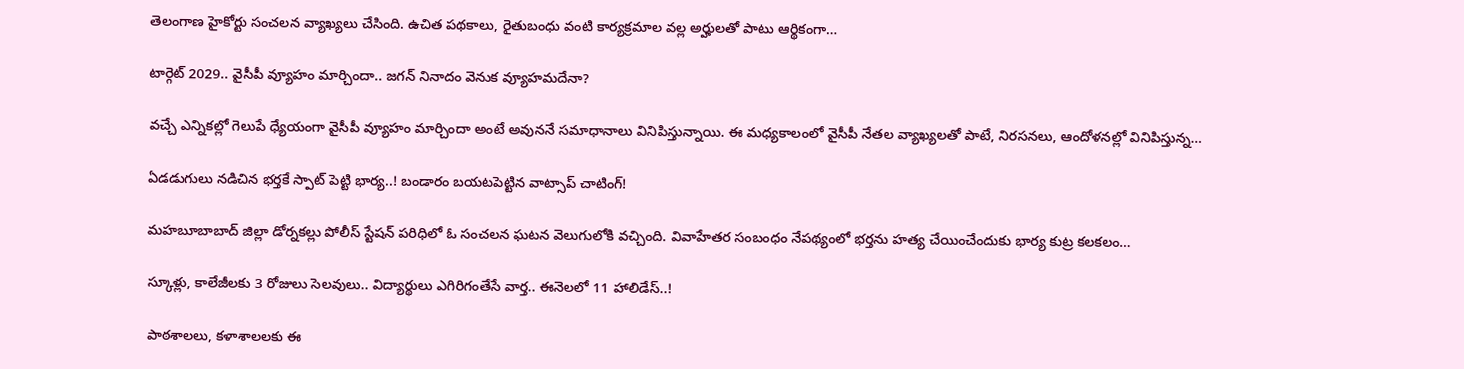తెలంగాణ హైకోర్టు సంచలన వ్యాఖ్యలు చేసింది. ఉచిత పథకాలు, రైతుబంధు వంటి కార్యక్రమాల వల్ల అర్హులతో పాటు ఆర్థికంగా…

టార్గెట్ 2029.. వైసీపీ వ్యూహం మార్చిందా.. జగన్ నినాదం వెనుక వ్యూహమదేనా?

వచ్చే ఎన్నికల్లో గెలుపే ధ్యేయంగా వైసీపీ వ్యూహం మార్చిందా అంటే అవుననే సమాధానాలు వినిపిస్తున్నాయి. ఈ మధ్యకాలంలో వైసీపీ నేతల వ్యాఖ్యలతో పాటే, నిరసనలు, ఆందోళనల్లో వినిపిస్తున్న…

ఏడడుగులు నడిచిన భర్తకే స్పాట్ పెట్టి భార్య..! బండారం బయటపెట్టిన వాట్సాప్ చాటింగ్!

మహబూబాబాద్ జిల్లా డోర్నకల్లు పోలీస్ స్టేషన్ పరిధిలో ఓ సంచలన ఘటన వెలుగులోకి వచ్చింది. వివాహేతర సంబంధం నేపథ్యంలో భర్తను హత్య చేయించేందుకు భార్య కుట్ర కలకలం…

స్కూళ్లు, కాలేజీలకు 3 రోజులు సెలవులు.. విద్యార్థులు ఎగిరిగంతేసే వార్త.. ఈనెలలో 11 హాలిడేస్..!

పాఠశాలలు, కళాశాలలకు ఈ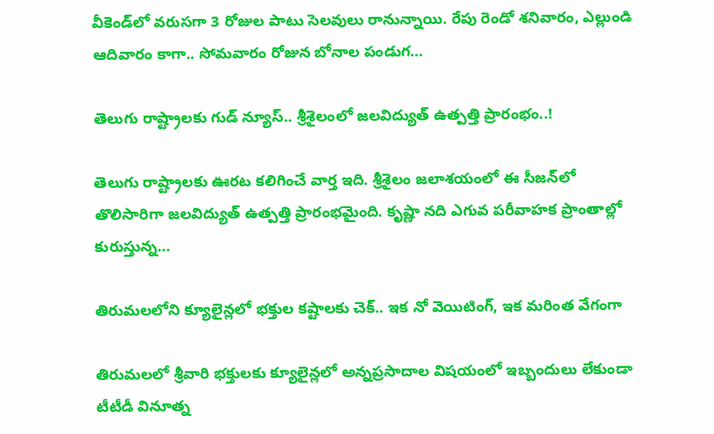వీకెండ్‌లో వరుసగా 3 రోజుల పాటు సెలవులు రానున్నాయి. రేపు రెండో శనివారం, ఎల్లుండి ఆదివారం కాగా.. సోమవారం రోజున బోనాల పండుగ…

తెలుగు రాష్ట్రాలకు గుడ్ న్యూస్.. శ్రీశైలంలో జలవిద్యుత్ ఉత్పత్తి ప్రారంభం..!

తెలుగు రాష్ట్రాలకు ఊరట కలిగించే వార్త ఇది. శ్రీశైలం జలాశయంలో ఈ సీజన్‌లో తొలిసారిగా జలవిద్యుత్ ఉత్పత్తి ప్రారంభమైంది. కృష్ణా నది ఎగువ పరీవాహక ప్రాంతాల్లో కురుస్తున్న…

తిరుమలలోని క్యూలైన్లలో భక్తుల కష్టాలకు చెక్.. ఇక నో వెయిటింగ్, ఇక మరింత వేగంగా

తిరుమలలో శ్రీవారి భక్తులకు క్యూలైన్లలో అన్నప్రసాదాల విషయంలో ఇబ్బందులు లేకుండా టీటీడీ వినూత్న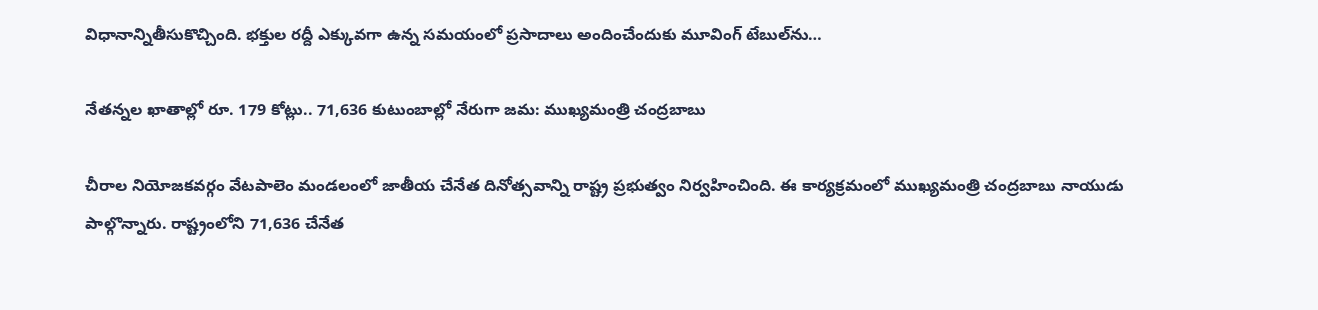విధానాన్నితీసుకొచ్చింది. భక్తుల రద్దీ ఎక్కువగా ఉన్న సమయంలో ప్రసాదాలు అందించేందుకు మూవింగ్‌ టేబుల్‌ను…

నేతన్నల ఖాతాల్లో రూ. 179 కోట్లు.. 71,636 కుటుంబాల్లో నేరుగా జమ: ముఖ్యమంత్రి చంద్రబాబు

చీరాల నియోజకవర్గం వేటపాలెం మండలంలో జాతీయ చేనేత దినోత్సవాన్ని రాష్ట్ర ప్రభుత్వం నిర్వహించింది. ఈ కార్యక్రమంలో ముఖ్యమంత్రి చంద్రబాబు నాయుడు పాల్గొన్నారు. రాష్ట్రంలోని 71,636 చేనేత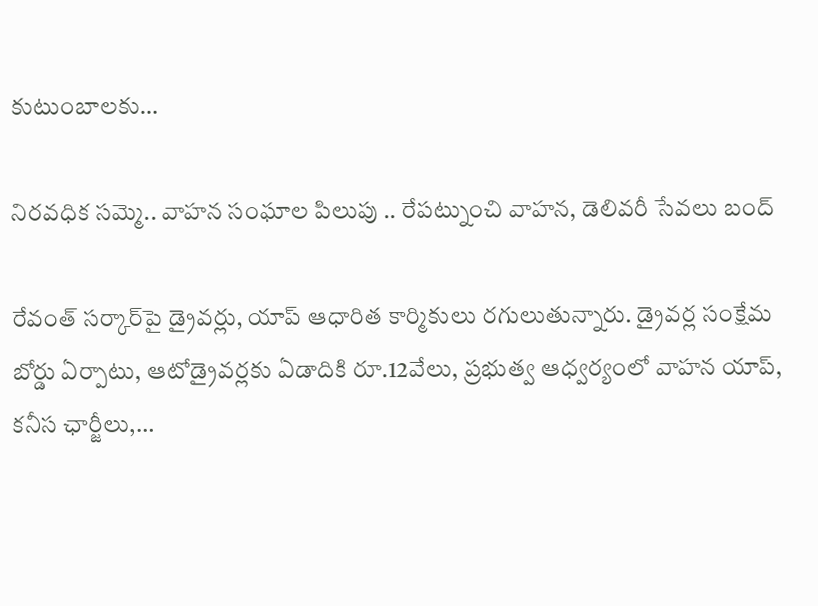కుటుంబాలకు…

నిరవధిక సమ్మె.. వాహన సంఘాల పిలుపు .. రేపట్నుంచి వాహన, డెలివరీ సేవలు బంద్‌

రేవంత్‌ సర్కార్‌పై డ్రైవర్లు, యాప్‌ ఆధారిత కార్మికులు రగులుతున్నారు. డ్రైవర్ల సంక్షేమ బోర్డు ఏర్పాటు, ఆటోడ్రైవర్లకు ఏడాదికి రూ.12వేలు, ప్రభుత్వ ఆధ్వర్యంలో వాహన యాప్‌, కనీస ఛార్జీలు,…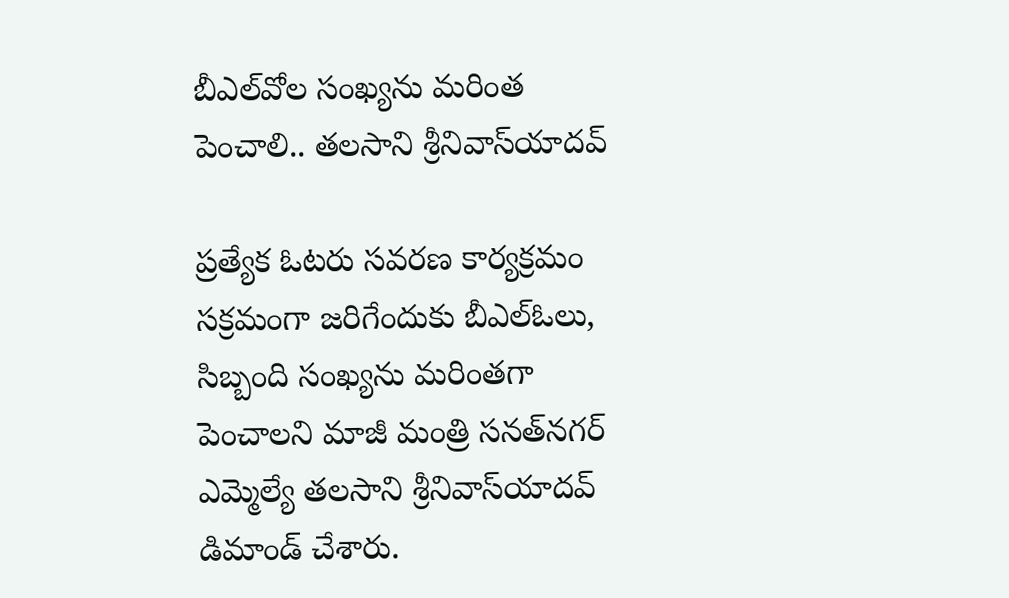బీఎల్‌వోల సంఖ్యను మరింత పెంచాలి.. తలసాని శ్రీనివాస్‌యాదవ్‌

ప్రత్యేక ఓటరు సవరణ కార్యక్రమం సక్రమంగా జరిగేందుకు బీఎల్‌ఓలు, సిబ్బంది సంఖ్యను మరింతగా పెంచాలని మాజీ మంత్రి సనత్‌నగర్‌ ఎమ్మెల్యే తలసాని శ్రీనివాస్‌యాదవ్‌ డిమాండ్‌ చేశారు.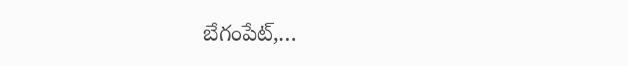బేగంపేట్‌,…